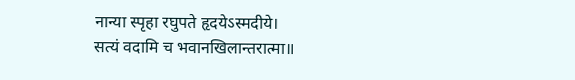नान्या स्पृहा रघुपते हृदयेऽस्मदीये।
सत्यं वदामि च भवानखिलान्तरात्मा॥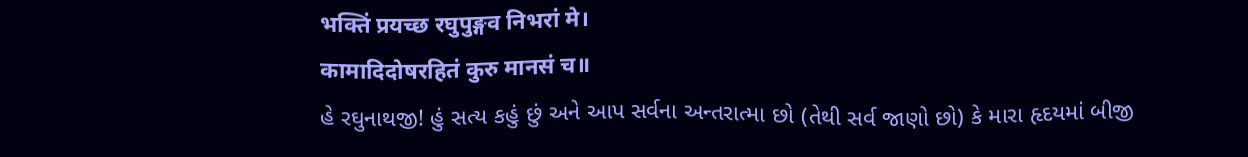भक्तिं प्रयच्छ रघुपुङ्गव निभरां मे।
कामादिदोषरहितं कुरु मानसं च॥
હે રઘુનાથજી! હું સત્ય કહું છું અને આપ સર્વના અન્તરાત્મા છો (તેથી સર્વ જાણો છો) કે મારા હૃદયમાં બીજી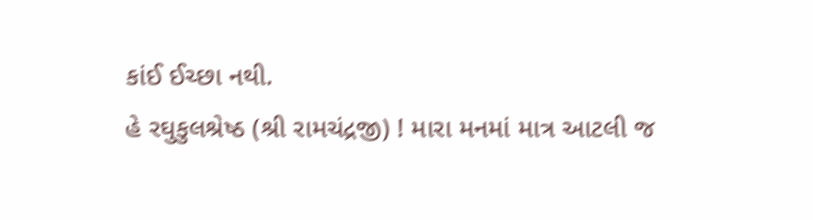કાંઈ ઈચ્છા નથી.
હે રઘુકુલશ્રેષ્ઠ (શ્રી રામચંદ્રજી) ! મારા મનમાં માત્ર આટલી જ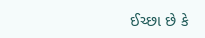ઈચ્છા છે કે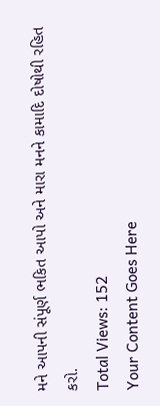મને આપની સંપૂર્ણ ભકિત આપો અને મારા મનને કામાદિ દોષોથી રહિત કરો.
Total Views: 152
Your Content Goes Here